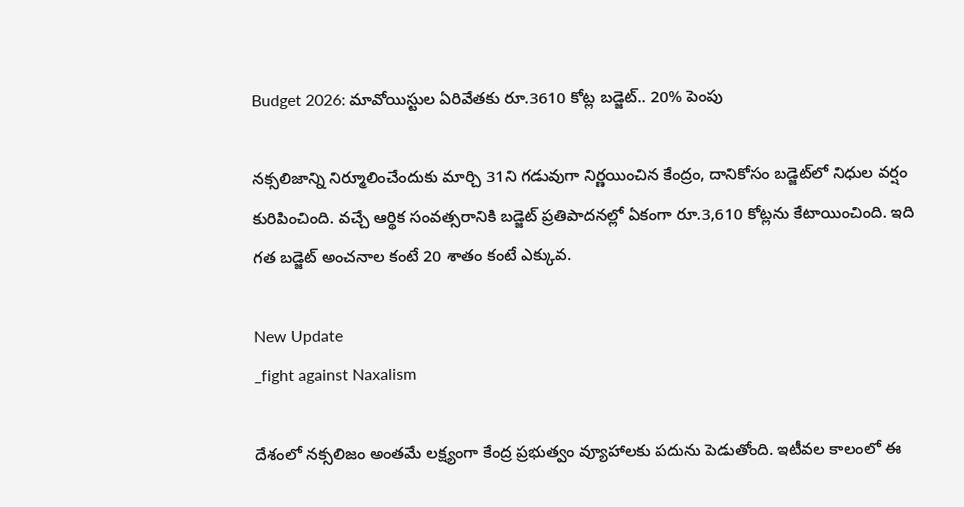Budget 2026: మావోయిస్టుల ఏరివేతకు రూ.3610 కోట్ల బడ్జెట్.. 20% పెంపు

నక్సలిజాన్ని నిర్మూలించేందుకు మార్చి 31ని గడువుగా నిర్ణయించిన కేంద్రం, దానికోసం బడ్జెట్‌లో నిధుల వర్షం కురిపించింది. వచ్చే ఆర్థిక సంవత్సరానికి బడ్జెట్ ప్రతిపాదనల్లో ఏకంగా రూ.3,610 కోట్లను కేటాయించింది. ఇది గత బడ్జెట్ అంచనాల కంటే 20 శాతం కంటే ఎక్కువ.

New Update
_fight against Naxalism

దేశంలో నక్సలిజం అంతమే లక్ష్యంగా కేంద్ర ప్రభుత్వం వ్యూహాలకు పదును పెడుతోంది. ఇటీవల కాలంలో ఈ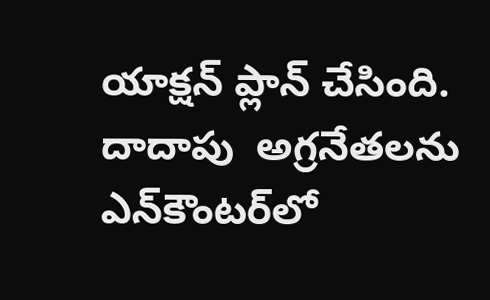యాక్షన్ ప్లాన్ చేసింది. దాదాపు  అగ్రనేతలను ఎన్‌కౌంటర్‌లో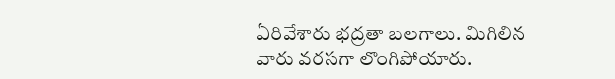ఏరివేశారు భద్రతా బలగాలు. మిగిలిన వారు వరసగా లొంగిపోయారు.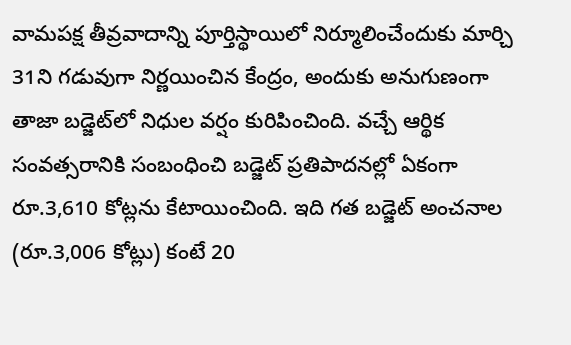వామపక్ష తీవ్రవాదాన్ని పూర్తిస్థాయిలో నిర్మూలించేందుకు మార్చి 31ని గడువుగా నిర్ణయించిన కేంద్రం, అందుకు అనుగుణంగా తాజా బడ్జెట్‌లో నిధుల వర్షం కురిపించింది. వచ్చే ఆర్థిక సంవత్సరానికి సంబంధించి బడ్జెట్ ప్రతిపాదనల్లో ఏకంగా రూ.3,610 కోట్లను కేటాయించింది. ఇది గత బడ్జెట్ అంచనాల (రూ.3,006 కోట్లు) కంటే 20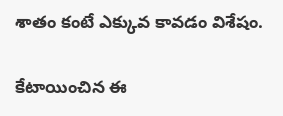శాతం కంటే ఎక్కువ కావడం విశేషం.

కేటాయించిన ఈ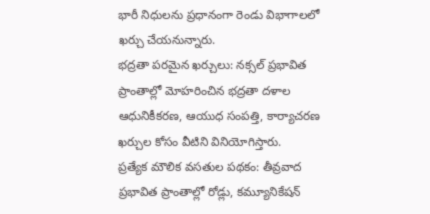భారీ నిధులను ప్రధానంగా రెండు విభాగాలలో ఖర్చు చేయనున్నారు.
భద్రతా పరమైన ఖర్చులు: నక్సల్ ప్రభావిత ప్రాంతాల్లో మోహరించిన భద్రతా దళాల ఆధునికీకరణ, ఆయుధ సంపత్తి, కార్యాచరణ ఖర్చుల కోసం వీటిని వినియోగిస్తారు.
ప్రత్యేక మౌలిక వసతుల పథకం: తీవ్రవాద ప్రభావిత ప్రాంతాల్లో రోడ్లు, కమ్యూనికేషన్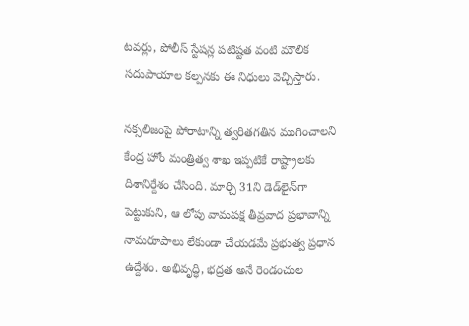టవర్లు, పోలీస్ స్టేషన్ల పటిష్టత వంటి మౌలిక సదుపాయాల కల్పనకు ఈ నిధులు వెచ్చిస్తారు.

నక్సలిజంపై పోరాటాన్ని త్వరితగతిన ముగించాలని కేంద్ర హోం మంత్రిత్వ శాఖ ఇప్పటికే రాష్ట్రాలకు దిశానిర్దేశం చేసింది. మార్చి 31ని డెడ్‌లైన్‌గా పెట్టుకుని, ఆ లోపు వామపక్ష తీవ్రవాద ప్రభావాన్ని నామరూపాలు లేకుండా చేయడమే ప్రభుత్వ ప్రధాన ఉద్దేశం. అభివృద్ధి, భద్రత అనే రెండంచుల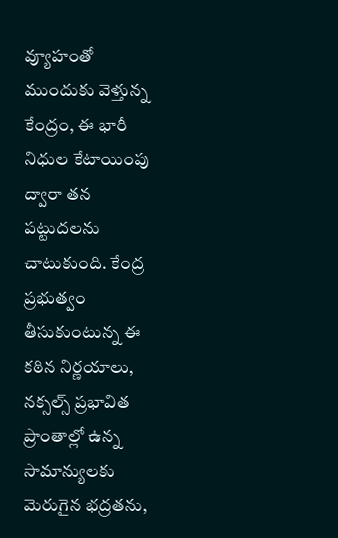వ్యూహంతో ముందుకు వెళ్తున్న కేంద్రం, ఈ భారీ నిధుల కేటాయింపు ద్వారా తన పట్టుదలను చాటుకుంది. కేంద్ర ప్రభుత్వం తీసుకుంటున్న ఈ కఠిన నిర్ణయాలు, నక్సల్స్ ప్రభావిత ప్రాంతాల్లో ఉన్న సామాన్యులకు మెరుగైన భద్రతను,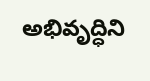అభివృద్ధిని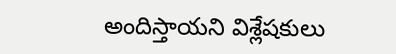అందిస్తాయని విశ్లేషకులు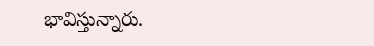భావిస్తున్నారు.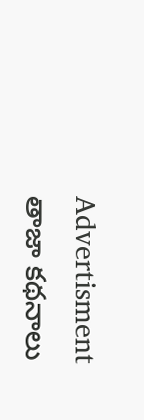Advertisment
తాజా కథనాలు